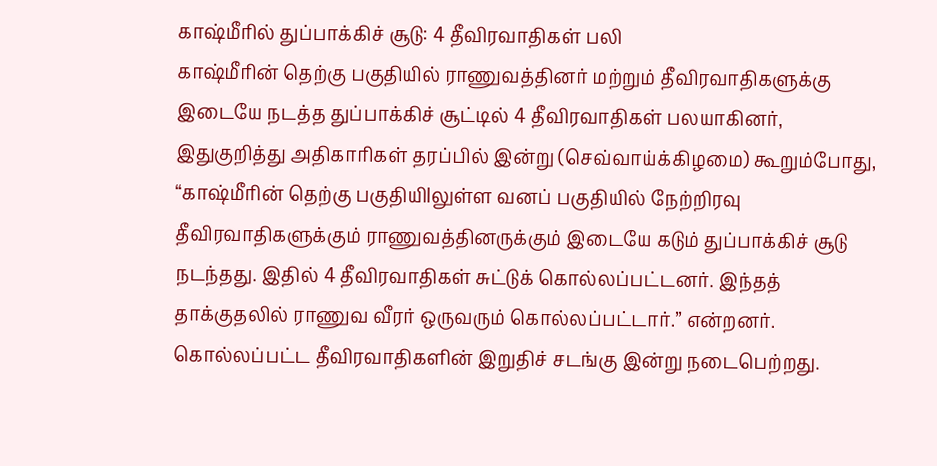காஷ்மீரில் துப்பாக்கிச் சூடு: 4 தீவிரவாதிகள் பலி
காஷ்மீரின் தெற்கு பகுதியில் ராணுவத்தினர் மற்றும் தீவிரவாதிகளுக்கு இடையே நடத்த துப்பாக்கிச் சூட்டில் 4 தீவிரவாதிகள் பலயாகினர்,
இதுகுறித்து அதிகாரிகள் தரப்பில் இன்று (செவ்வாய்க்கிழமை) கூறும்போது, “காஷ்மீரின் தெற்கு பகுதியிlலுள்ள வனப் பகுதியில் நேற்றிரவு தீவிரவாதிகளுக்கும் ராணுவத்தினருக்கும் இடையே கடும் துப்பாக்கிச் சூடு நடந்தது. இதில் 4 தீவிரவாதிகள் சுட்டுக் கொல்லப்பட்டனர். இந்தத் தாக்குதலில் ராணுவ வீரர் ஒருவரும் கொல்லப்பட்டார்.” என்றனர்.
கொல்லப்பட்ட தீவிரவாதிகளின் இறுதிச் சடங்கு இன்று நடைபெற்றது.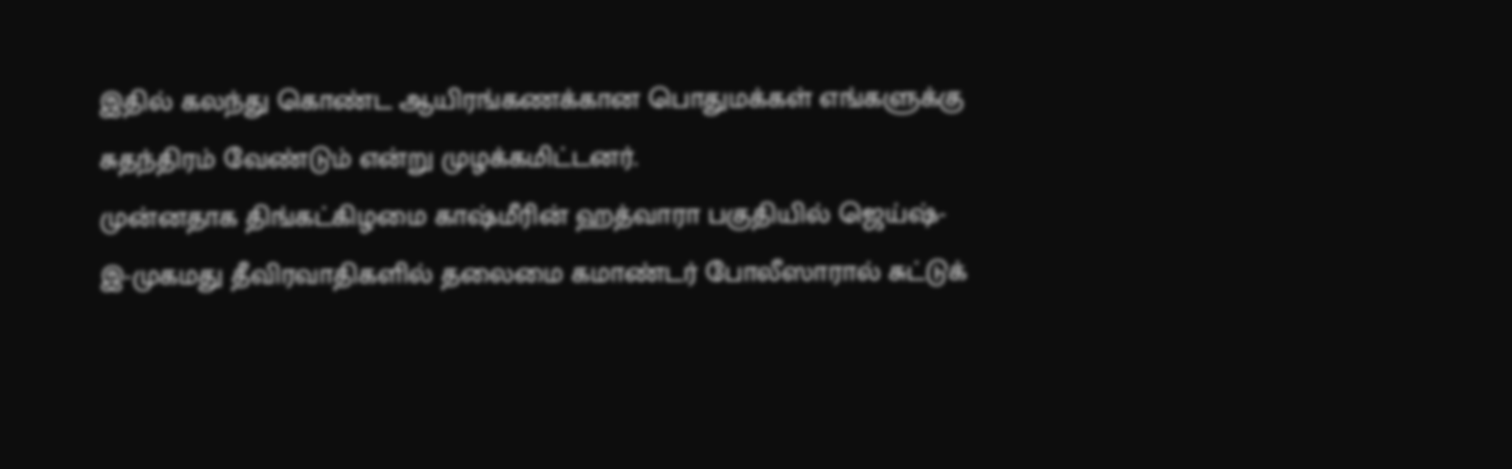இதில் கலந்து கொண்ட ஆயிரங்கணக்கான பொதுமக்கள் எங்களுக்கு சுதந்திரம் வேண்டும் என்று முழக்கமிட்டனர்.
முன்னதாக திங்கட்கிழமை காஷ்மீரின் ஹத்வாரா பகுதியில் ஜெய்ஷ்-இ-முகமது தீவிரவாதிகளில் தலைமை கமாண்டர் போலீஸாரால் சுட்டுக்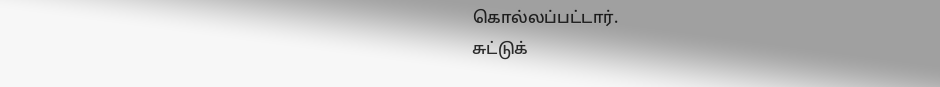கொல்லப்பட்டார்.
சுட்டுக்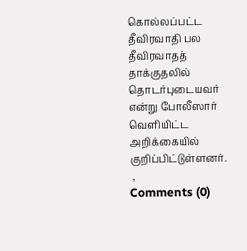கொல்லப்பட்ட தீவிரவாதி பல தீவிரவாதத் தாக்குதலில் தொடர்புடையவர் என்று போலீஸார் வெளியிட்ட அறிக்கையில் குறிப்பிட்டுள்ளனர்.
 ,
Comments (0)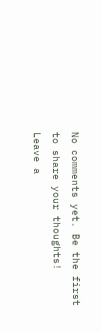No comments yet. Be the first to share your thoughts!
Leave a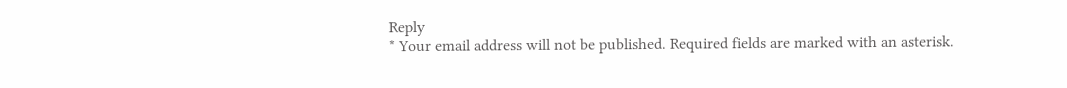Reply
* Your email address will not be published. Required fields are marked with an asterisk.